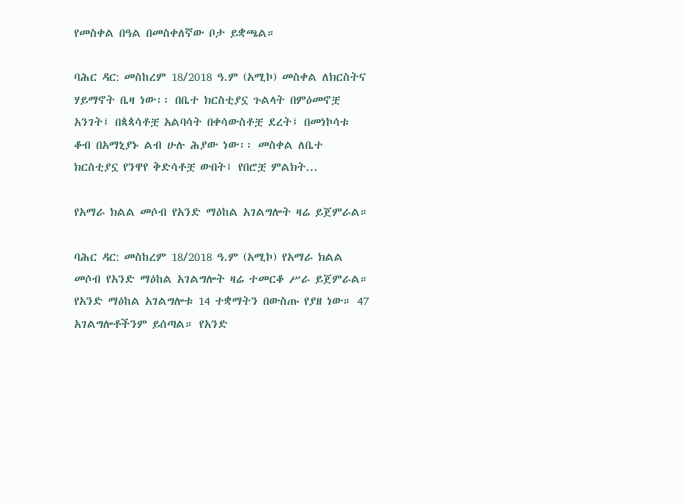የመስቀል በዓል በመስቀለኛው ቦታ ይቋጫል።

ባሕር ዳር: መስከረም 18/2018 ዓ.ም (አሚኮ) መስቀል ለክርስትና ሃይማኖት ቤዛ ነው፡፡ በቤተ ክርስቲያኗ ጉልላት በምዕመኖቿ አንገት፤ በጳጳሳቶቿ አልባሳት በቀሳውስቶቿ ደረት፤ በመነኮሳቱ ቆብ በአማኒያኑ ልብ ሁሉ ሕያው ነው፡፡ መስቀል ለቤተ ክርስቲያኗ የንዋየ ቅድሳቶቿ ውበት፤ የበሮቿ ምልክት...

የአማራ ክልል መሶብ የአንድ ማዕከል አገልግሎት ዛሬ ይጀምራል።

ባሕር ዳር: መስከረም 18/2018 ዓ.ም (አሚኮ) የአማራ ክልል መሶብ የአንድ ማዕከል አገልግሎት ዛሬ ተመርቆ ሥራ ይጀምራል። የአንድ ማዕከል አገልግሎቱ 14 ተቋማትን በውስጡ የያዘ ነው። 47 አገልግሎቶችንም ይሰጣል። የአንድ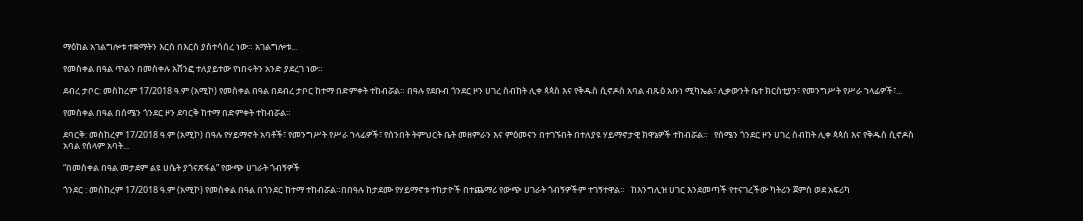ማዕከል አገልግሎቱ ተቋማትን እርስ በእርስ ያስተሳሰረ ነው። አገልግሎቱ...

የመስቀል በዓል ጥልን በመስቀሉ አሸንፎ ተለያይተው የነበሩትን አንድ ያደረገ ነው።

ደብረ ታቦር: መስከረም 17/2018 ዓ.ም (አሚኮ) የመስቀል በዓል በደብረ ታቦር ከተማ በድምቀት ተከብሯል። በዓሉ የደቡብ ጎንደር ዞን ሀገረ ስብከት ሊቀ ጳጳስ እና የቅዱስ ሲኖዶስ አባል ብጹዕ አቡነ ሚካኤል፣ ሊቃውንት ቤተ ክርስቲያን፣ የመንግሥት የሥራ ኀላፊዎች፣...

የመስቀል በዓል በሰሜን ጎንደር ዞን ደባርቅ ከተማ በድምቀት ተከብሯል።

ደባርቅ: መስከረም 17/2018 ዓ.ም (አሚኮ) በዓሉ የሃይማኖት አባቶች፣ የመንግሥት የሥራ ኀላፊዎች፣ የሰንበት ትምህርት ቤት መዘምራን እና ምዕመናን በተገኙበት በተለያዩ ሃይማኖታዊ ክዋኔዎች ተከብሯል።   የሰሜን ጎንደር ዞን ሀገረ ስብከት ሊቀ ጳጳስ እና የቅዱስ ሲኖዶስ አባል የሰላም አባት...

“በመስቀል በዓል መታደም ልዩ ሀሴት ያጎናጽፋል” የውጭ ሀገራት ጎብኝዎች

ጎንደር : መስከረም 17/2018 ዓ.ም (አሚኮ) የመስቀል በዓል በጎንደር ከተማ ተከብሯል።በበዓሉ ከታደሙ የሃይማኖቱ ተከታዮች በተጨማሪ የውጭ ሀገራት ጎብኝዎችም ተገኝተዋል።   ከእንግሊዝ ሀገር እንደመጣች የተናገረችው ካትሪን ጀምስ ወደ አፍሪካ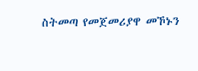ስትመጣ የመጀመሪያዋ መኾኑን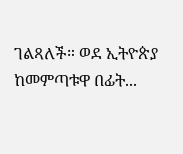ገልጻለች። ወደ ኢትዮጵያ ከመምጣቱዋ በፊት...